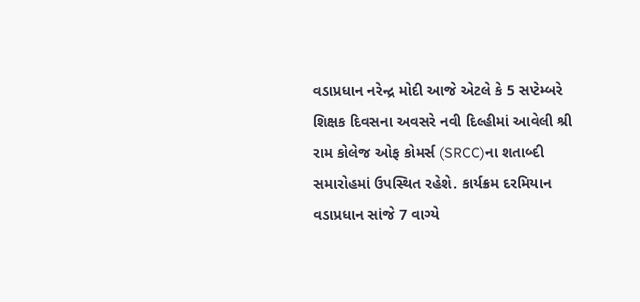વડાપ્રધાન નરેન્દ્ર મોદી આજે એટલે કે 5 સપ્ટેમ્બરે શિક્ષક દિવસના અવસરે નવી દિલ્હીમાં આવેલી શ્રી રામ કોલેજ ઓફ કોમર્સ (SRCC)ના શતાબ્દી સમારોહમાં ઉપસ્થિત રહેશે. કાર્યક્રમ દરમિયાન વડાપ્રધાન સાંજે 7 વાગ્યે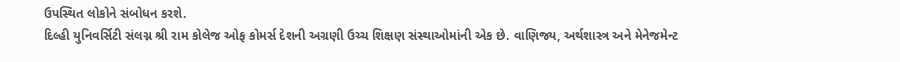ઉપસ્થિત લોકોને સંબોધન કરશે.
દિલ્હી યુનિવર્સિટી સંલગ્ન શ્રી રામ કોલેજ ઓફ કોમર્સ દેશની અગ્રણી ઉચ્ચ શિક્ષણ સંસ્થાઓમાંની એક છે. વાણિજ્ય, અર્થશાસ્ત્ર અને મેનેજમેન્ટ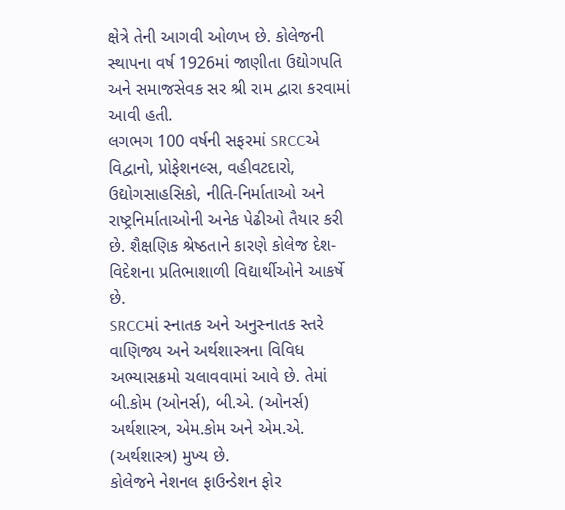ક્ષેત્રે તેની આગવી ઓળખ છે. કોલેજની સ્થાપના વર્ષ 1926માં જાણીતા ઉદ્યોગપતિ અને સમાજસેવક સર શ્રી રામ દ્વારા કરવામાં આવી હતી.
લગભગ 100 વર્ષની સફરમાં SRCCએ વિદ્વાનો, પ્રોફેશનલ્સ, વહીવટદારો, ઉદ્યોગસાહસિકો, નીતિ-નિર્માતાઓ અને રાષ્ટ્રનિર્માતાઓની અનેક પેઢીઓ તૈયાર કરી છે. શૈક્ષણિક શ્રેષ્ઠતાને કારણે કોલેજ દેશ-વિદેશના પ્રતિભાશાળી વિદ્યાર્થીઓને આકર્ષે છે.
SRCCમાં સ્નાતક અને અનુસ્નાતક સ્તરે વાણિજ્ય અને અર્થશાસ્ત્રના વિવિધ અભ્યાસક્રમો ચલાવવામાં આવે છે. તેમાં બી.કોમ (ઓનર્સ), બી.એ. (ઓનર્સ) અર્થશાસ્ત્ર, એમ.કોમ અને એમ.એ. (અર્થશાસ્ત્ર) મુખ્ય છે.
કોલેજને નેશનલ ફાઉન્ડેશન ફોર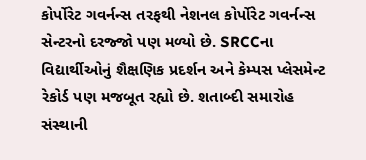કોર્પોરેટ ગવર્નન્સ તરફથી નેશનલ કોર્પોરેટ ગવર્નન્સ સેન્ટરનો દરજ્જો પણ મળ્યો છે. SRCCના વિદ્યાર્થીઓનું શૈક્ષણિક પ્રદર્શન અને કેમ્પસ પ્લેસમેન્ટ રેકોર્ડ પણ મજબૂત રહ્યો છે. શતાબ્દી સમારોહ સંસ્થાની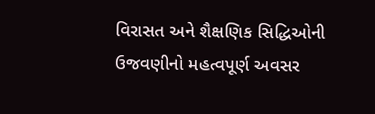વિરાસત અને શૈક્ષણિક સિદ્ધિઓની ઉજવણીનો મહત્વપૂર્ણ અવસર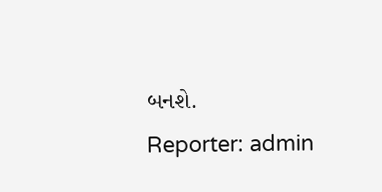બનશે.
Reporter: admin